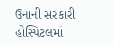ઉનાની સરકારી હોસ્પિટલમાં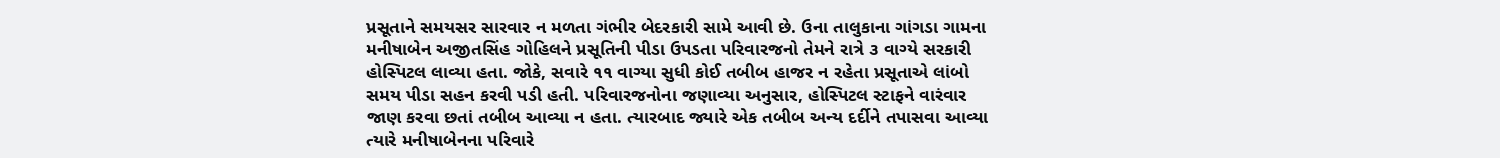પ્રસૂતાને સમયસર સારવાર ન મળતા ગંભીર બેદરકારી સામે આવી છે. ઉના તાલુકાના ગાંગડા ગામના મનીષાબેન અજીતસિંહ ગોહિલને પ્રસૂતિની પીડા ઉપડતા પરિવારજનો તેમને રાત્રે ૩ વાગ્યે સરકારી હોસ્પિટલ લાવ્યા હતા. જોકે, સવારે ૧૧ વાગ્યા સુધી કોઈ તબીબ હાજર ન રહેતા પ્રસૂતાએ લાંબો સમય પીડા સહન કરવી પડી હતી. પરિવારજનોના જણાવ્યા અનુસાર, હોસ્પિટલ સ્ટાફને વારંવાર જાણ કરવા છતાં તબીબ આવ્યા ન હતા. ત્યારબાદ જ્યારે એક તબીબ અન્ય દર્દીને તપાસવા આવ્યા ત્યારે મનીષાબેનના પરિવારે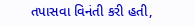તપાસવા વિનંતી કરી હતી,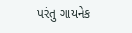પરંતુ ગાયનેક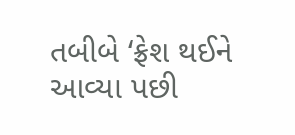તબીબે ‘ફ્રેશ થઈને આવ્યા પછી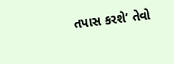તપાસ કરશે’ તેવો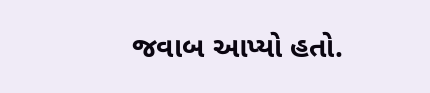જવાબ આપ્યો હતો.